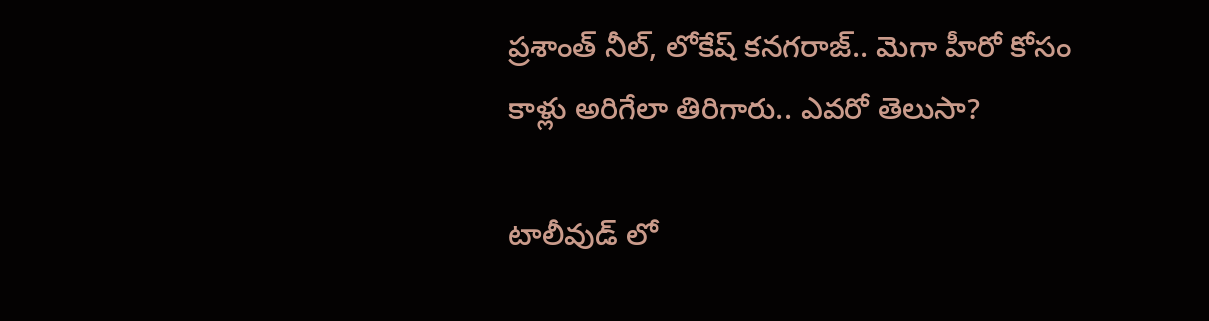ప్రశాంత్ నీల్, లోకేష్ కనగరాజ్.. మెగా హీరో కోసం కాళ్లు అరిగేలా తిరిగారు.. ఎవరో తెలుసా?

టాలీవుడ్ లో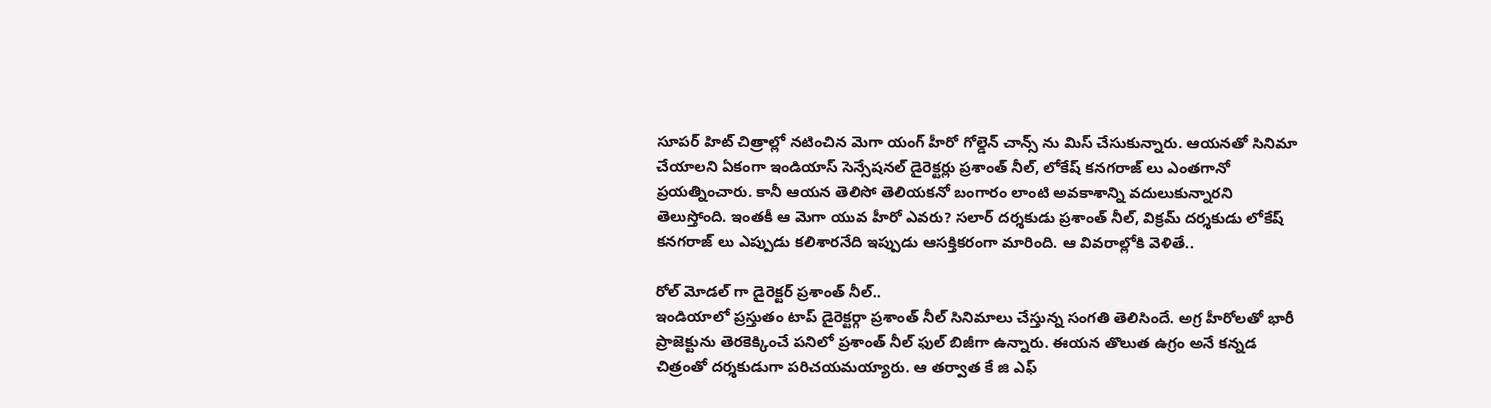సూపర్ హిట్ చిత్రాల్లో నటించిన మెగా యంగ్ హీరో గోల్డెన్ చాన్స్ ను మిస్ చేసుకున్నారు. ఆయనతో సినిమా చేయాలని ఏకంగా ఇండియాస్ సెన్సేషనల్ డైరెక్టర్లు ప్రశాంత్ నీల్, లోకేష్ కనగరాజ్ లు ఎంతగానో ప్రయత్నించారు. కానీ ఆయన తెలిసో తెలియకనో బంగారం లాంటి అవకాశాన్ని వదులుకున్నారని తెలుస్తోంది. ఇంతకీ ఆ మెగా యువ హీరో ఎవరు? సలార్ దర్శకుడు ప్రశాంత్ నీల్, విక్రమ్ దర్శకుడు లోకేష్ కనగరాజ్ లు ఎప్పుడు కలిశారనేది ఇప్పుడు ఆసక్తికరంగా మారింది. ఆ వివరాల్లోకి వెళితే..

రోల్ మోడల్ గా డైరెక్టర్ ప్రశాంత్ నీల్..
ఇండియాలో ప్రస్తుతం టాప్ డైరెక్టర్గా ప్రశాంత్ నీల్ సినిమాలు చేస్తున్న సంగతి తెలిసిందే. అగ్ర హీరోలతో భారీ ప్రాజెక్టును తెరకెక్కించే పనిలో ప్రశాంత్ నీల్ ఫుల్ బిజీగా ఉన్నారు. ఈయన తొలుత ఉగ్రం అనే కన్నడ చిత్రంతో దర్శకుడుగా పరిచయమయ్యారు. ఆ తర్వాత కే జి ఎఫ్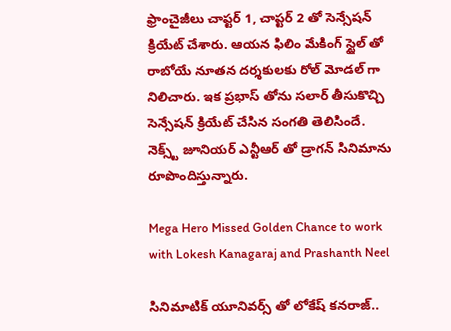ఫ్రాంచైజీలు చాప్టర్ 1, చాప్టర్ 2 తో సెన్సేషన్ క్రియేట్ చేశారు. ఆయన ఫిలిం మేకింగ్ స్టైల్ తో రాబోయే నూతన దర్శకులకు రోల్ మోడల్ గా నిలిచారు. ఇక ప్రభాస్ తోను సలార్ తీసుకొచ్చి సెన్సేషన్ క్రియేట్ చేసిన సంగతి తెలిసిందే. నెక్స్ట్ జూనియర్ ఎన్టీఆర్ తో డ్రాగన్ సినిమాను రూపొందిస్తున్నారు.

Mega Hero Missed Golden Chance to work with Lokesh Kanagaraj and Prashanth Neel

సినిమాటిక్ యూనివర్స్ తో లోకేష్ కనరాజ్..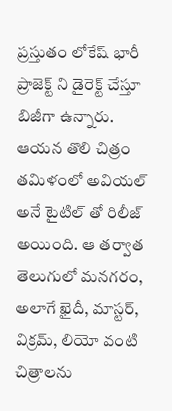ప్రస్తుతం లోకేష్ భారీ ప్రాజెక్ట్ ని డైరెక్ట్ చేస్తూ బిజీగా ఉన్నారు. ఆయన తొలి చిత్రం తమిళంలో అవియల్ అనే టైటిల్ తో రిలీజ్ అయింది. ఆ తర్వాత తెలుగులో మనగరం, అలాగే ఖైదీ, మాస్టర్, విక్రమ్, లియో వంటి చిత్రాలను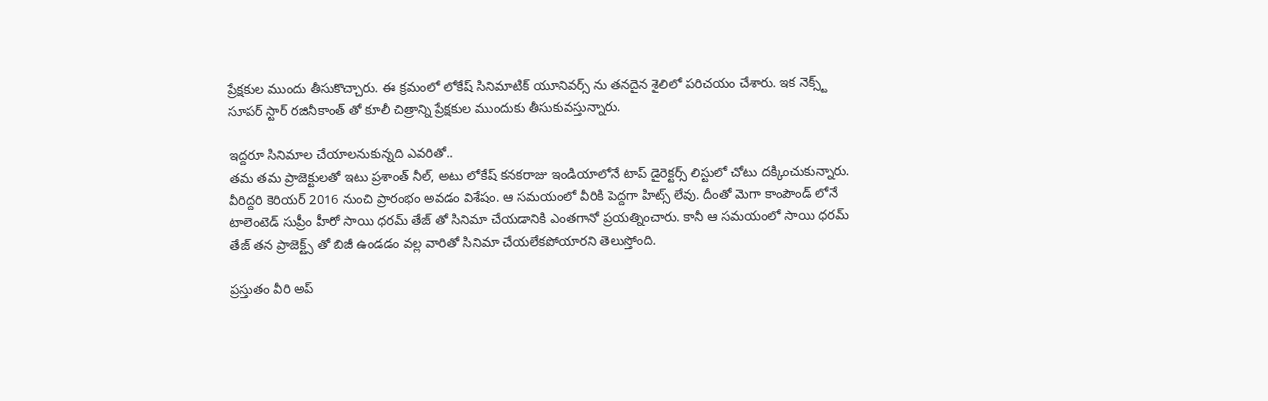ప్రేక్షకుల ముందు తీసుకొచ్చారు. ఈ క్రమంలో లోకేష్ సినిమాటిక్ యూనివర్స్ ను తనదైన శైలిలో పరిచయం చేశారు. ఇక నెక్స్ట్ సూపర్ స్టార్ రజినీకాంత్ తో కూలీ చిత్రాన్ని ప్రేక్షకుల ముందుకు తీసుకువస్తున్నారు.

ఇద్దరూ సినిమాల చేయాలనుకున్నది ఎవరితో..
తమ తమ ప్రాజెక్టులతో ఇటు ప్రశాంత్ నీల్, అటు లోకేష్ కనకరాజు ఇండియాలోనే టాప్ డైరెక్టర్స్ లిస్టులో చోటు దక్కించుకున్నారు. వీరిద్దరి కెరియర్ 2016 నుంచి ప్రారంభం అవడం విశేషం. ఆ సమయంలో వీరికి పెద్దగా హిట్స్ లేవు. దీంతో మెగా కాంపౌండ్ లోనే టాలెంటెడ్ సుప్రీం హీరో సాయి ధరమ్ తేజ్ తో సినిమా చేయడానికి ఎంతగానో ప్రయత్నించారు. కానీ ఆ సమయంలో సాయి ధరమ్ తేజ్ తన ప్రాజెక్ట్స్ తో బిజీ ఉండడం వల్ల వారితో సినిమా చేయలేకపోయారని తెలుస్తోంది.

ప్రస్తుతం వీరి అప్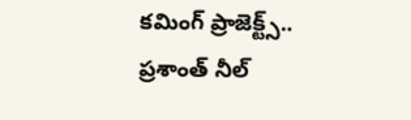కమింగ్ ప్రాజెక్ట్స్..
ప్రశాంత్ నీల్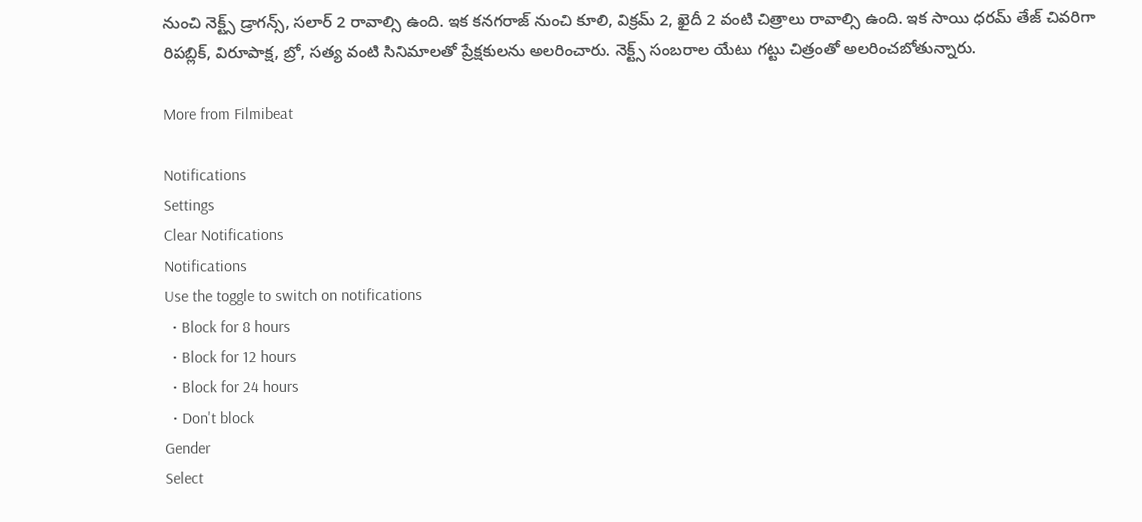నుంచి నెక్ట్స్ డ్రాగన్స్, సలార్ 2 రావాల్సి ఉంది. ఇక కనగరాజ్ నుంచి కూలి, విక్రమ్ 2, ఖైదీ 2 వంటి చిత్రాలు రావాల్సి ఉంది. ఇక సాయి ధరమ్ తేజ్ చివరిగా రిపబ్లిక్, విరూపాక్ష, బ్రో, సత్య వంటి సినిమాలతో ప్రేక్షకులను అలరించారు. నెక్ట్స్ సంబరాల యేటు గట్టు చిత్రంతో అలరించబోతున్నారు.

More from Filmibeat

Notifications
Settings
Clear Notifications
Notifications
Use the toggle to switch on notifications
  • Block for 8 hours
  • Block for 12 hours
  • Block for 24 hours
  • Don't block
Gender
Select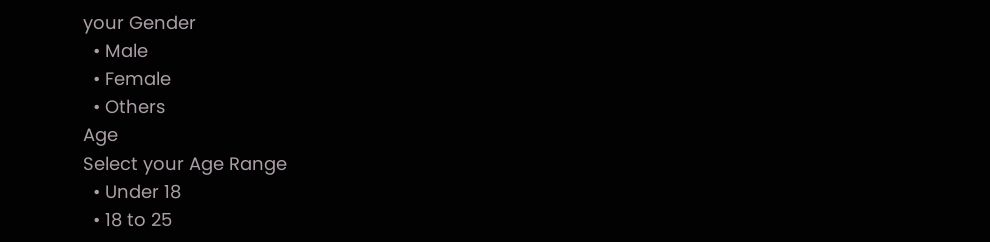your Gender
  • Male
  • Female
  • Others
Age
Select your Age Range
  • Under 18
  • 18 to 25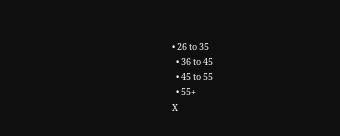• 26 to 35
  • 36 to 45
  • 45 to 55
  • 55+
X